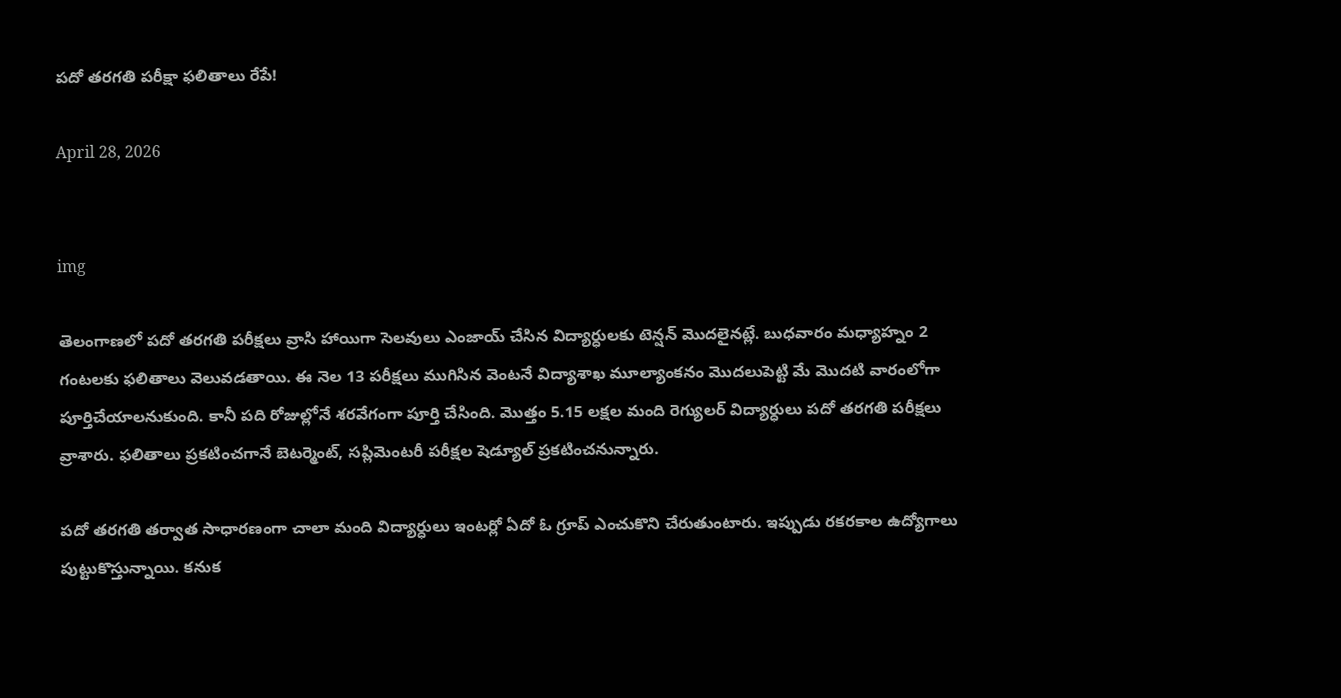పదో తరగతి పరీక్షా ఫలితాలు రేపే!

April 28, 2026


img

తెలంగాణలో పదో తరగతి పరీక్షలు వ్రాసి హాయిగా సెలవులు ఎంజాయ్ చేసిన విద్యార్ధులకు టెన్షన్ మొదలైనట్లే. బుధవారం మధ్యాహ్నం 2 గంటలకు ఫలితాలు వెలువడతాయి. ఈ నెల 13 పరీక్షలు ముగిసిన వెంటనే విద్యాశాఖ మూల్యాంకనం మొదలుపెట్టి మే మొదటి వారంలోగా పూర్తిచేయాలనుకుంది. కానీ పది రోజుల్లోనే శరవేగంగా పూర్తి చేసింది. మొత్తం 5.15 లక్షల మంది రెగ్యులర్ విద్యార్ధులు పదో తరగతి పరీక్షలు వ్రాశారు. ఫలితాలు ప్రకటించగానే బెటర్మెంట్, సప్లిమెంటరీ పరీక్షల షెడ్యూల్ ప్రకటించనున్నారు.

పదో తరగతి తర్వాత సాధారణంగా చాలా మంది విద్యార్ధులు ఇంటర్లో ఏదో ఓ గ్రూప్ ఎంచుకొని చేరుతుంటారు. ఇప్పుడు రకరకాల ఉద్యోగాలు పుట్టుకొస్తున్నాయి. కనుక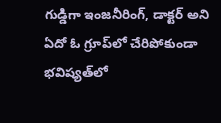గుడ్డిగా ఇంజనీరింగ్, డాక్టర్ అని ఏదో ఓ గ్రూప్‌లో చేరిపోకుండా భవిష్యత్‌లో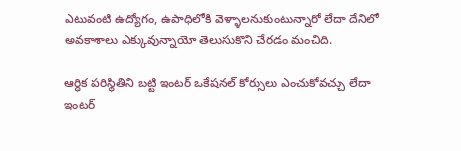ఎటువంటి ఉద్యోగం, ఉపాధిలోకి వెళ్ళాలనుకుంటున్నారో లేదా దేనిలో అవకాశాలు ఎక్కువున్నాయో తెలుసుకొని చేరడం మంచిది.

ఆర్ధిక పరిస్థితిని బట్టి ఇంటర్ ఒకేషనల్ కోర్సులు ఎంచుకోవచ్చు లేదా ఇంటర్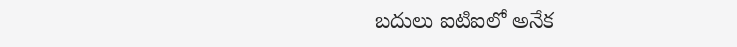బదులు ఐటిఐలో అనేక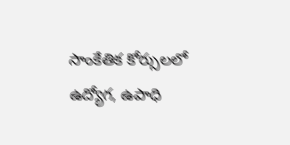సాంకేతిక కోర్సులలో ఉద్యోగ, ఉపాధి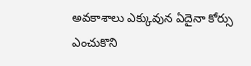అవకాశాలు ఎక్కువున ఏదైనా కోర్సు ఎంచుకొని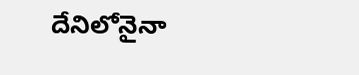దేనిలోనైనా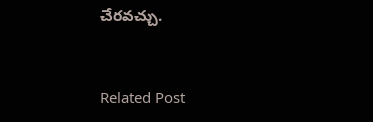చేరవచ్చు.


Related Post